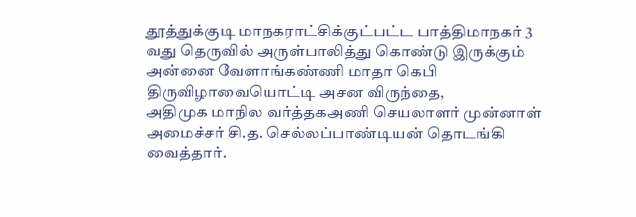தூத்துக்குடி மாநகராட்சிக்குட்பட்ட பாத்திமாநகர் 3 வது தெருவில் அருள்பாலித்து கொண்டு இருக்கும் அன்னை வேளாங்கண்ணி மாதா கெபி திருவிழாவையொட்டி அசன விருந்தை,
அதிமுக மாநில வர்த்தகஅணி செயலாளர் முன்னாள் அமைச்சர் சி.த. செல்லப்பாண்டியன் தொடங்கி வைத்தார்.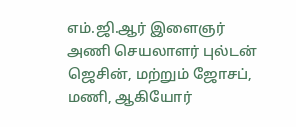எம்.ஜி.ஆர் இளைஞர் அணி செயலாளர் புல்டன் ஜெசின், மற்றும் ஜோசப், மணி, ஆகியோர்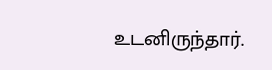உடனிருந்தார்.